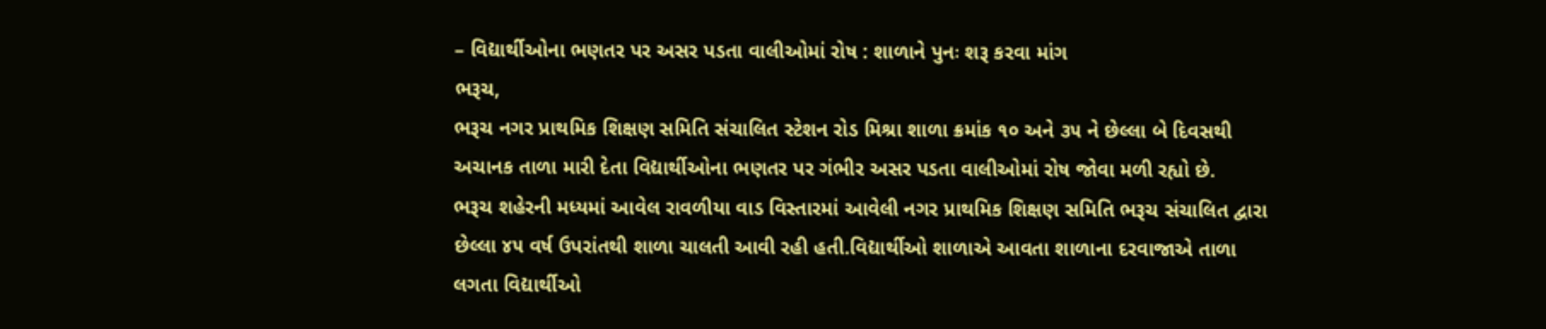– વિદ્યાર્થીઓના ભણતર પર અસર પડતા વાલીઓમાં રોષ : શાળાને પુનઃ શરૂ કરવા માંગ
ભરૂચ,
ભરૂચ નગર પ્રાથમિક શિક્ષણ સમિતિ સંચાલિત સ્ટેશન રોડ મિશ્રા શાળા ક્રમાંક ૧૦ અને ૩૫ ને છેલ્લા બે દિવસથી અચાનક તાળા મારી દેતા વિદ્યાર્થીઓના ભણતર પર ગંભીર અસર પડતા વાલીઓમાં રોષ જોવા મળી રહ્યો છે.
ભરૂચ શહેરની મધ્યમાં આવેલ રાવળીયા વાડ વિસ્તારમાં આવેલી નગર પ્રાથમિક શિક્ષણ સમિતિ ભરૂચ સંચાલિત દ્વારા છેલ્લા ૪૫ વર્ષ ઉપરાંતથી શાળા ચાલતી આવી રહી હતી.વિદ્યાર્થીઓ શાળાએ આવતા શાળાના દરવાજાએ તાળા લગતા વિદ્યાર્થીઓ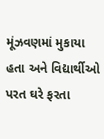મૂંઝવણમાં મુકાયા હતા અને વિદ્યાર્થીઓ પરત ઘરે ફરતા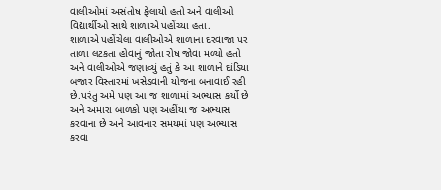વાલીઓમાં અસંતોષ ફેલાયો હતો અને વાલીઓ વિદ્યાર્થીઓ સાથે શાળાએ પહોંચ્યા હતા.
શાળાએ પહોંચેલા વાલીઓએ શાળાના દરવાજા પર તાળા લટકતા હોવાનું જોતા રોષ જોવા મળ્યો હતો અને વાલીઓએ જણાવ્યું હતું કે આ શાળાને દાંડિયા બજાર વિસ્તારમાં ખસેડવાની યોજના બનાવાઈ રહી છે.પરંતુ અમે પણ આ જ શાળામાં અભ્યાસ કર્યો છે અને અમારા બાળકો પણ અહીંયા જ અભ્યાસ કરવાના છે અને આવનાર સમયમાં પણ અભ્યાસ કરવા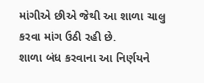માંગીએ છીએ જેથી આ શાળા ચાલુ કરવા માંગ ઉઠી રહી છે.
શાળા બંધ કરવાના આ નિર્ણયને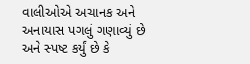વાલીઓએ અચાનક અને અનાયાસ પગલું ગણાવ્યું છે અને સ્પષ્ટ કર્યું છે કે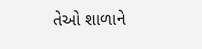તેઓ શાળાને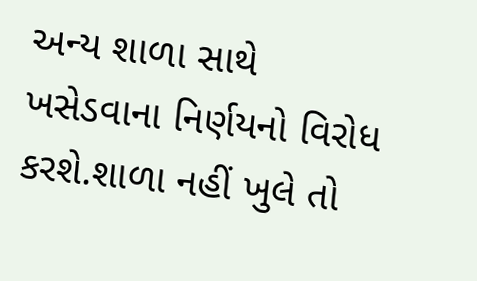અન્ય શાળા સાથે ખસેડવાના નિર્ણયનો વિરોધ કરશે.શાળા નહીં ખુલે તો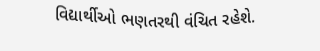વિદ્યાર્થીઓ ભણતરથી વંચિત રહેશે.